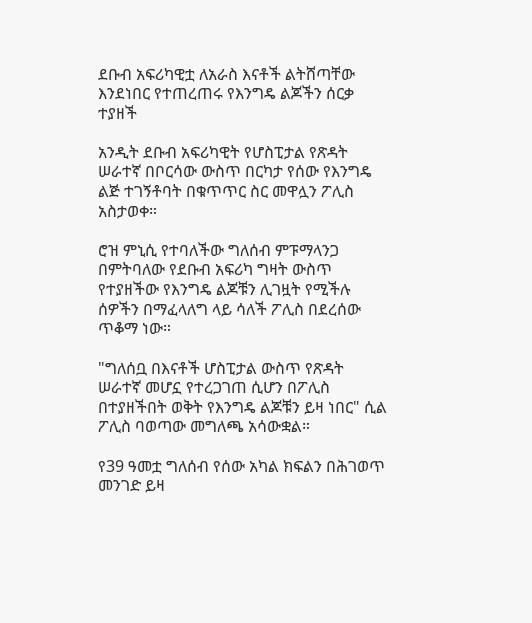ደቡብ አፍሪካዊቷ ለአራስ እናቶች ልትሸጣቸው እንደነበር የተጠረጠሩ የእንግዴ ልጆችን ሰርቃ ተያዘች

አንዲት ደቡብ አፍሪካዊት የሆስፒታል የጽዳት ሠራተኛ በቦርሳው ውስጥ በርካታ የሰው የእንግዴ ልጅ ተገኝቶባት በቁጥጥር ስር መዋሏን ፖሊስ አስታወቀ።

ሮዝ ምኒሲ የተባለችው ግለሰብ ምፑማላንጋ በምትባለው የደቡብ አፍሪካ ግዛት ውስጥ የተያዘችው የእንግዴ ልጆቹን ሊገዟት የሚችሉ ሰዎችን በማፈላለግ ላይ ሳለች ፖሊስ በደረሰው ጥቆማ ነው።

"ግለሰቧ በእናቶች ሆስፒታል ውስጥ የጽዳት ሠራተኛ መሆኗ የተረጋገጠ ሲሆን በፖሊስ በተያዘችበት ወቅት የእንግዴ ልጆቹን ይዛ ነበር" ሲል ፖሊስ ባወጣው መግለጫ አሳውቋል።

የ39 ዓመቷ ግለሰብ የሰው አካል ክፍልን በሕገወጥ መንገድ ይዛ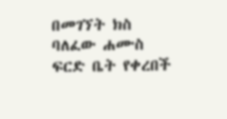በመገኘት ክስ ባለፈው ሐሙስ ፍርድ ቤት የቀረበች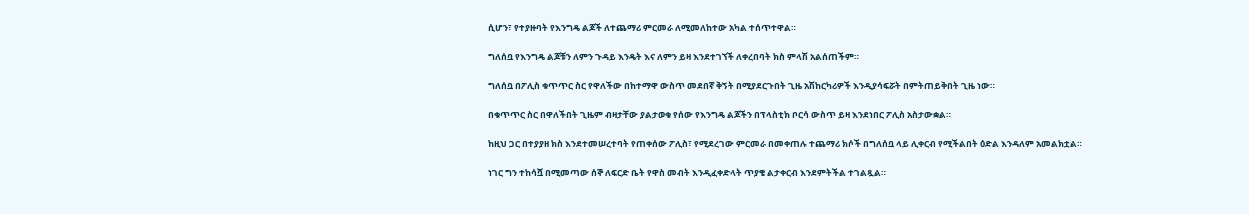ሲሆን፣ የተያዙባት የእንግዴ ልጆች ለተጨማሪ ምርመራ ለሚመለከተው አካል ተሰጥተዋል።

ግለሰቧ የእንግዴ ልጆቹን ለምን ጉዳይ እንዴት እና ለምን ይዛ እንደተገኘች ለቀረበባት ክስ ምላሽ አልሰጠችም።

ግለሰቧ በፖሊስ ቁጥጥር ስር የዋለችው በከተማዋ ውስጥ መደበኛ ቅኝት በሚያደርጉበት ጊዜ አሽከርካሪዎች እንዲያሳፍሯት በምትጠይቅበት ጊዜ ነው።

በቁጥጥር ስር በዋለችበት ጊዜም ብዛታቸው ያልታወቁ የሰው የእንግዴ ልጆችን በፕላስቲክ ቦርሳ ውስጥ ይዛ እንደነበር ፖሊስ አስታውቋል።

ከዚህ ጋር በተያያዘ ክስ እንደተመሠረተባት የጠቀሰው ፖሊስ፣ የሚደረገው ምርመራ በመቀጠሉ ተጨማሪ ክሶች በግለሰቧ ላይ ሊቀርብ የሚችልበት ዕድል እንዳለም አመልክቷል።

ነገር ግን ተከሳሿ በሚመጣው ሰኞ ለፍርድ ቤት የዋስ መብት እንዲፈቀድላት ጥያቄ ልታቀርብ እንደምትችል ተገልጿል።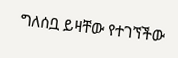ግለሰቧ ይዛቸው የተገኘችው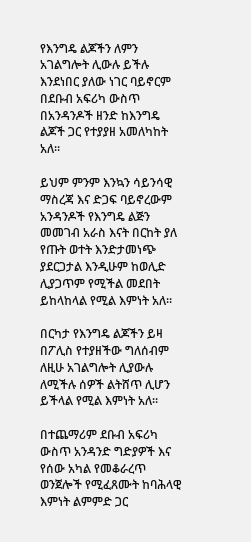የእንግዴ ልጆችን ለምን አገልግሎት ሊውሉ ይችሉ እንደነበር ያለው ነገር ባይኖርም በደቡብ አፍሪካ ውስጥ በአንዳንዶች ዘንድ ከእንግዴ ልጆች ጋር የተያያዘ አመለካከት አለ።

ይህም ምንም እንኳን ሳይንሳዊ ማስረጃ እና ድጋፍ ባይኖረውም አንዳንዶች የእንግዴ ልጅን መመገብ አራስ እናት በርከት ያለ የጡት ወተት እንድታመነጭ ያደርጋታል እንዲሁም ከወሊድ ሊያጋጥም የሚችል መደበት ይከላከላል የሚል እምነት አለ።

በርካታ የእንግዴ ልጆችን ይዛ በፖሊስ የተያዘችው ግለሰብም ለዚሁ አገልግሎት ሊያውሉ ለሚችሉ ሰዎች ልትሸጥ ሊሆን ይችላል የሚል እምነት አለ።

በተጨማሪም ደቡብ አፍሪካ ውስጥ አንዳንድ ግድያዎች እና የሰው አካል የመቆራረጥ ወንጀሎች የሚፈጸሙት ከባሕላዊ እምነት ልምምድ ጋር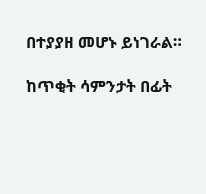በተያያዘ መሆኑ ይነገራል።

ከጥቂት ሳምንታት በፊት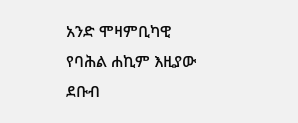አንድ ሞዛምቢካዊ የባሕል ሐኪም እዚያው ደቡብ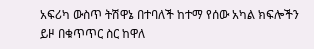አፍሪካ ውስጥ ትሽዋኔ በተባለች ከተማ የሰው አካል ክፍሎችን ይዞ በቁጥጥር ስር ከዋለ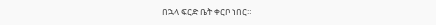በኋላ ፍርድ ቤት ቀርቦ ነበር።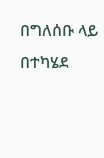በግለሰቡ ላይ በተካሄደ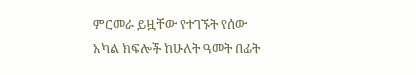ምርመራ ይዟቸው የተገኙት የሰው አካል ክፍሎች ከሁለት ዓመት በፊት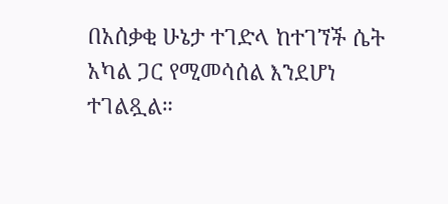በአሰቃቂ ሁኔታ ተገድላ ከተገኘች ሴት አካል ጋር የሚመሳሰል እንደሆነ ተገልጿል።